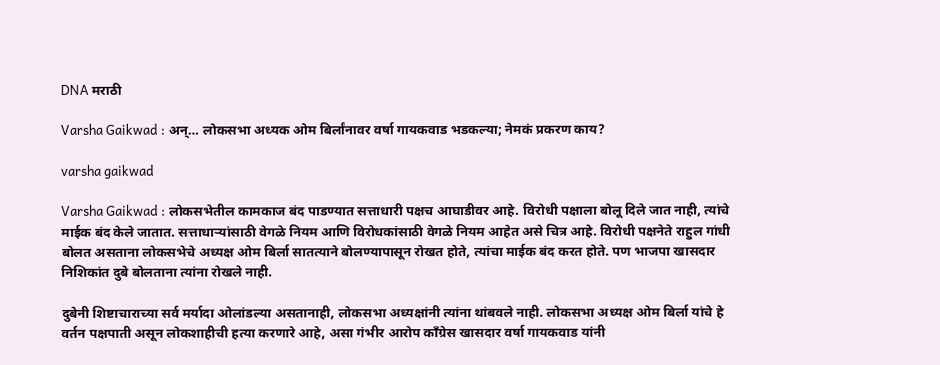DNA मराठी

Varsha Gaikwad : अन्… लोकसभा अध्यक ओम बिर्लांनावर वर्षा गायकवाड भडकल्या; नेमकं प्रकरण काय?

varsha gaikwad

Varsha Gaikwad : लोकसभेतील कामकाज बंद पाडण्यात सत्ताधारी पक्षच आघाडीवर आहे. विरोधी पक्षाला बोलू दिले जात नाही, त्यांचे माईक बंद केले जातात. सत्ताधाऱ्यांसाठी वेगळे नियम आणि विरोधकांसाठी वेगळे नियम आहेत असे चित्र आहे. विरोधी पक्षनेते राहुल गांधी बोलत असताना लोकसभेचे अध्यक्ष ओम बिर्ला सातत्याने बोलण्यापासून रोखत होते, त्यांचा माईक बंद करत होते. पण भाजपा खासदार निशिकांत दुबे बोलताना त्यांना रोखले नाही.

दुबेनी शिष्टाचाराच्या सर्व मर्यादा ओलांडल्या असतानाही, लोकसभा अध्यक्षांनी त्यांना थांबवले नाही. लोकसभा अध्यक्ष ओम बिर्ला यांचे हे वर्तन पक्षपाती असून लोकशाहीची हत्या करणारे आहे, असा गंभीर आरोप काँग्रेस खासदार वर्षा गायकवाड यांनी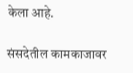केला आहे.

संसदेतील कामकाजावर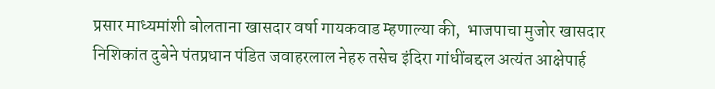प्रसार माध्यमांशी बोलताना खासदार वर्षा गायकवाड म्हणाल्या की,  भाजपाचा मुजोर खासदार निशिकांत दुबेने पंतप्रधान पंडित जवाहरलाल नेहरु तसेच इंदिरा गांधींबद्दल अत्यंत आक्षेपार्ह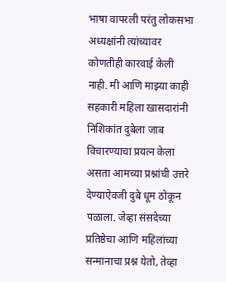भाषा वापरली परंतु लोकसभा अध्यक्षांनी त्यांच्यावर कोणतीही कारवाई केली नाही. मी आणि माझ्या काही सहकारी महिला खासदारांनी निशिकांत दुबेला जाब विचारण्याचा प्रयत्न केला असता आमच्या प्रश्नांची उत्तरे देण्याऐवजी दुबे धूम ठोकून पळाला. जेव्हा संसदेच्या प्रतिष्ठेचा आणि महिलांच्या सन्मानाचा प्रश्न येतो, तेव्हा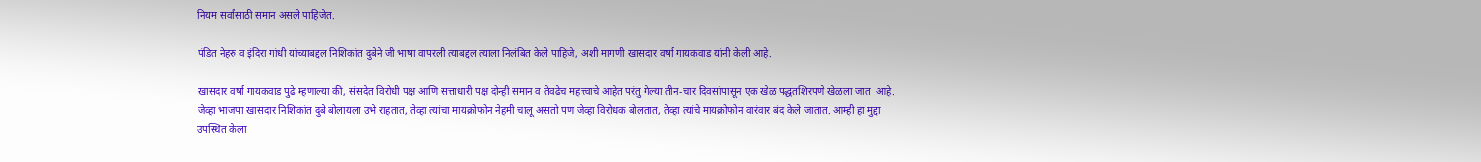नियम सर्वांसाठी समान असले पाहिजेत.

पंडित नेहरु व इंदिरा गांधी यांच्याबद्दल निशिकांत दुबेने जी भाषा वापरली त्याबद्दल त्याला निलंबित केले पाहिजे, अशी मागणी खासदार वर्षा गायकवाड यांनी केली आहे.

खासदार वर्षा गायकवाड पुढे म्हणाल्या की, संसदेत विरोधी पक्ष आणि सत्ताधारी पक्ष दोन्ही समान व तेवढेच महत्त्वाचे आहेत परंतु गेल्या तीन-चार दिवसांपासून एक खेळ पद्धतशिरपणे खेळला जात  आहे. जेव्हा भाजपा खासदार निशिकांत दुबे बोलायला उभे राहतात, तेव्हा त्यांचा मायक्रोफोन नेहमी चालू असतो पण जेव्हा विरोधक बोलतात, तेव्हा त्यांचे मायक्रोफोन वारंवार बंद केले जातात. आम्ही हा मुद्दा उपस्थित केला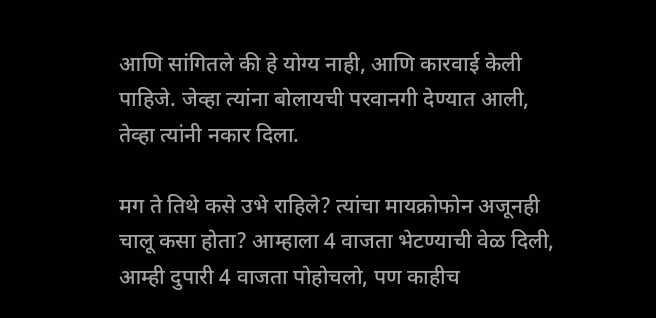आणि सांगितले की हे योग्य नाही, आणि कारवाई केली पाहिजे. जेव्हा त्यांना बोलायची परवानगी देण्यात आली, तेव्हा त्यांनी नकार दिला.

मग ते तिथे कसे उभे राहिले? त्यांचा मायक्रोफोन अजूनही चालू कसा होता? आम्हाला 4 वाजता भेटण्याची वेळ दिली, आम्ही दुपारी 4 वाजता पोहोचलो, पण काहीच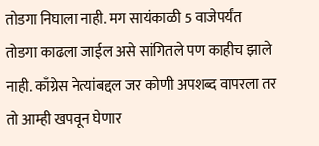तोडगा निघाला नाही. मग सायंकाळी 5 वाजेपर्यंत तोडगा काढला जाईल असे सांगितले पण काहीच झाले नाही. काँग्रेस नेत्यांबद्दल जर कोणी अपशब्द वापरला तर तो आम्ही खपवून घेणार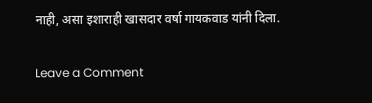नाही, असा इशाराही खासदार वर्षा गायकवाड यांनी दिला.

Leave a Comment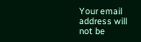Your email address will not be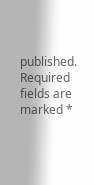published. Required fields are marked *